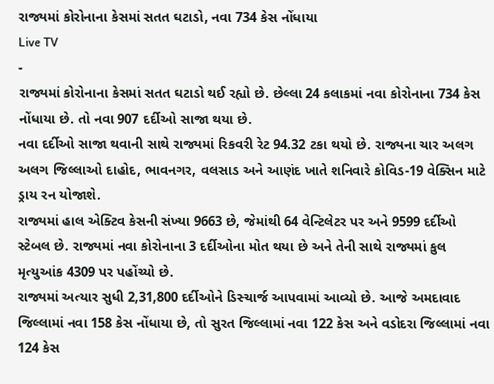રાજ્યમાં કોરોનાના કેસમાં સતત ઘટાડો, નવા 734 કેસ નોંધાયા
Live TV
-
રાજ્યમાં કોરોનાના કેસમાં સતત ઘટાડો થઈ રહ્યો છે. છેલ્લા 24 કલાકમાં નવા કોરોનાના 734 કેસ નોંધાયા છે. તો નવા 907 દર્દીઓ સાજા થયા છે.
નવા દર્દીઓ સાજા થવાની સાથે રાજ્યમાં રિકવરી રેટ 94.32 ટકા થયો છે. રાજ્યના ચાર અલગ અલગ જિલ્લાઓ દાહોદ, ભાવનગર, વલસાડ અને આણંદ ખાતે શનિવારે કોવિડ-19 વેક્સિન માટે ડ્રાય રન યોજાશે.
રાજ્યમાં હાલ એક્ટિવ કેસની સંખ્યા 9663 છે, જેમાંથી 64 વેન્ટિલેટર પર અને 9599 દર્દીઓ સ્ટેબલ છે. રાજ્યમાં નવા કોરોનાના 3 દર્દીઓના મોત થયા છે અને તેની સાથે રાજ્યમાં કુલ મૃત્યુઆંક 4309 પર પહોંચ્યો છે.
રાજ્યમાં અત્યાર સુધી 2,31,800 દર્દીઓને ડિસ્ચાર્જ આપવામાં આવ્યો છે. આજે અમદાવાદ જિલ્લામાં નવા 158 કેસ નોંધાયા છે, તો સુરત જિલ્લામાં નવા 122 કેસ અને વડોદરા જિલ્લામાં નવા 124 કેસ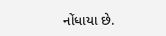નોંધાયા છે.